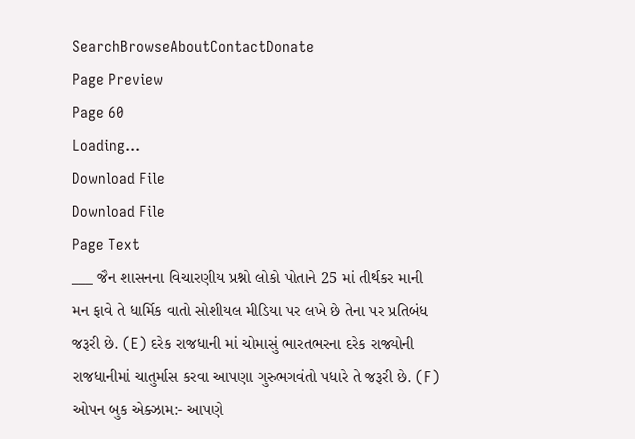SearchBrowseAboutContactDonate
Page Preview
Page 60
Loading...
Download File
Download File
Page Text
___ જૈન શાસનના વિચારણીય પ્રશ્નો લોકો પોતાને 25 માં તીર્થકર માની મન ફાવે તે ધાર્મિક વાતો સોશીયલ મીડિયા પર લખે છે તેના પર પ્રતિબંધ જરૂરી છે. (E) દરેક રાજધાની માં ચોમાસું ભારતભરના દરેક રાજ્યોની રાજધાનીમાં ચાતુર્માસ કરવા આપણા ગુરુભગવંતો પધારે તે જરૂરી છે. (F) ઓપન બુક એક્ઝામ:- આપણે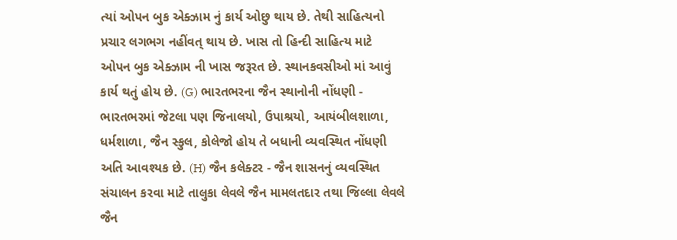ત્યાં ઓપન બુક એક્ઝામ નું કાર્ય ઓછુ થાય છે. તેથી સાહિત્યનો પ્રચાર લગભગ નહીંવત્ થાય છે. ખાસ તો હિન્દી સાહિત્ય માટે ઓપન બુક એક્ઝામ ની ખાસ જરૂરત છે. સ્થાનકવસીઓ માં આવું કાર્ય થતું હોય છે. (G) ભારતભરના જૈન સ્થાનોની નોંધણી - ભારતભરમાં જેટલા પણ જિનાલયો, ઉપાશ્રયો, આયંબીલશાળા, ધર્મશાળા, જૈન સ્કુલ, કોલેજો હોય તે બધાની વ્યવસ્થિત નોંધણી અતિ આવશ્યક છે. (H) જૈન કલેક્ટર - જૈન શાસનનું વ્યવસ્થિત સંચાલન કરવા માટે તાલુકા લેવલે જૈન મામલતદાર તથા જિલ્લા લેવલે જૈન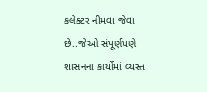કલેક્ટર નીમવા જેવા છે..જેઓ સંપૂર્ણપણે શાસનના કાર્યોમાં વ્યસ્ત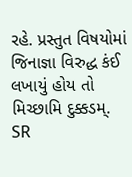રહે. પ્રસ્તુત વિષયોમાં જિનાજ્ઞા વિરુદ્ધ કંઈ લખાયું હોય તો મિચ્છામિ દુક્કડમ્.
SR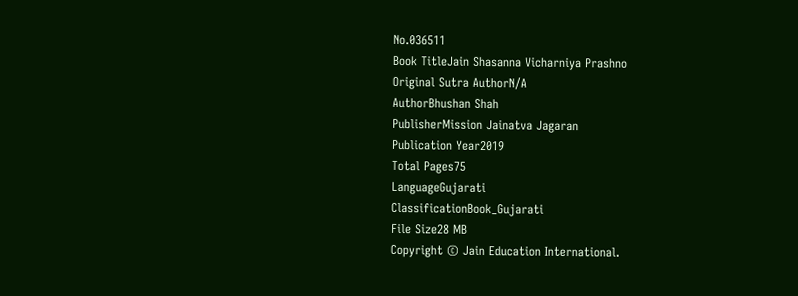No.036511
Book TitleJain Shasanna Vicharniya Prashno
Original Sutra AuthorN/A
AuthorBhushan Shah
PublisherMission Jainatva Jagaran
Publication Year2019
Total Pages75
LanguageGujarati
ClassificationBook_Gujarati
File Size28 MB
Copyright © Jain Education International.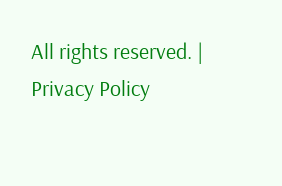All rights reserved. | Privacy Policy